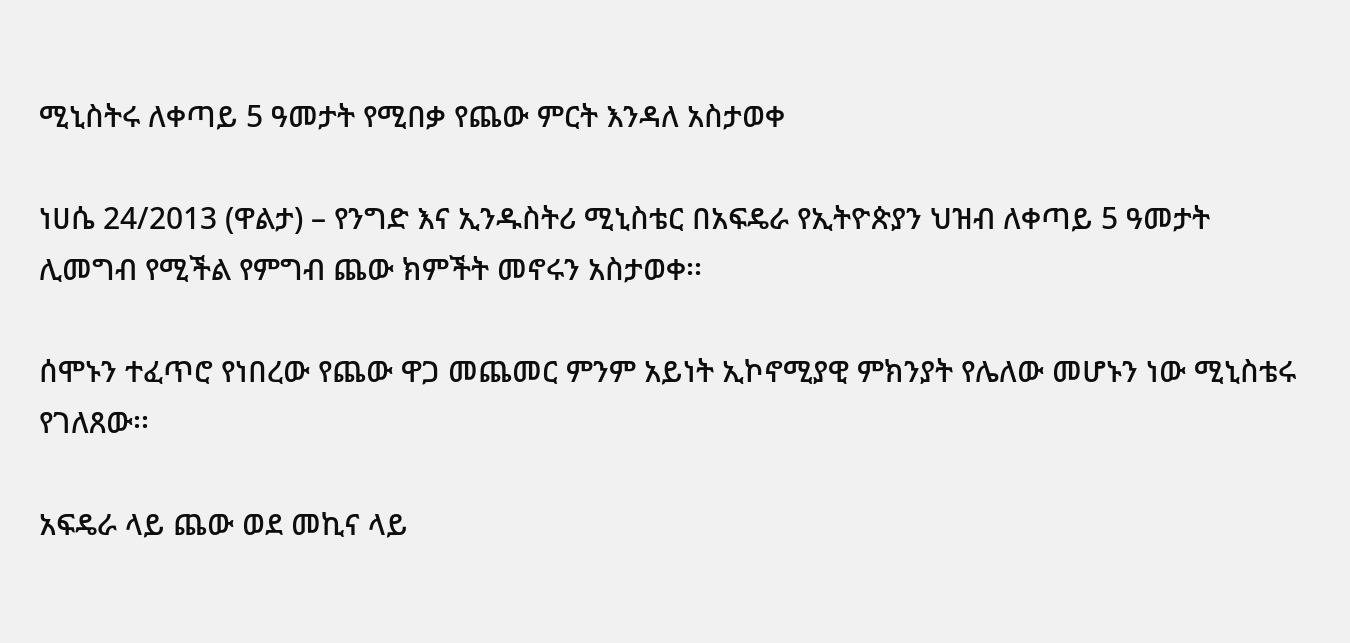ሚኒስትሩ ለቀጣይ 5 ዓመታት የሚበቃ የጨው ምርት እንዳለ አስታወቀ

ነሀሴ 24/2013 (ዋልታ) – የንግድ እና ኢንዱስትሪ ሚኒስቴር በአፍዴራ የኢትዮጵያን ህዝብ ለቀጣይ 5 ዓመታት ሊመግብ የሚችል የምግብ ጨው ክምችት መኖሩን አስታወቀ፡፡

ሰሞኑን ተፈጥሮ የነበረው የጨው ዋጋ መጨመር ምንም አይነት ኢኮኖሚያዊ ምክንያት የሌለው መሆኑን ነው ሚኒስቴሩ የገለጸው፡፡

አፍዴራ ላይ ጨው ወደ መኪና ላይ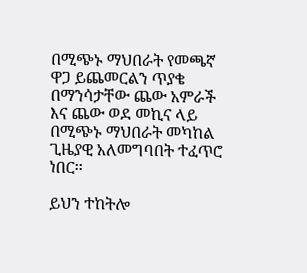በሚጭኑ ማህበራት የመጫኛ ዋጋ ይጨመርልን ጥያቄ በማንሳታቸው ጨው አምራች እና ጨው ወደ መኪና ላይ በሚጭኑ ማህበራት መካከል ጊዜያዊ አለመግባበት ተፈጥሮ ነበር፡፡

ይህን ተከትሎ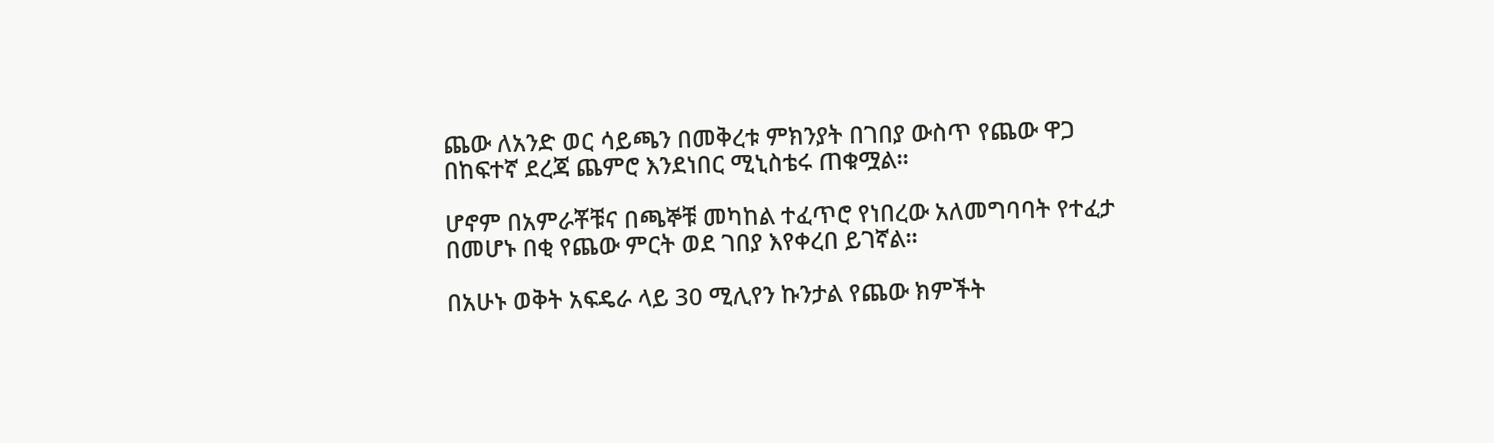ጨው ለአንድ ወር ሳይጫን በመቅረቱ ምክንያት በገበያ ውስጥ የጨው ዋጋ በከፍተኛ ደረጃ ጨምሮ እንደነበር ሚኒስቴሩ ጠቁሟል፡፡

ሆኖም በአምራቾቹና በጫኞቹ መካከል ተፈጥሮ የነበረው አለመግባባት የተፈታ በመሆኑ በቂ የጨው ምርት ወደ ገበያ እየቀረበ ይገኛል፡፡

በአሁኑ ወቅት አፍዴራ ላይ 30 ሚሊየን ኩንታል የጨው ክምችት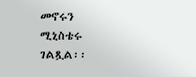መኖሩን ሚኒስቴሩ ገልጿል፡፡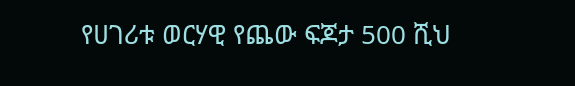የሀገሪቱ ወርሃዊ የጨው ፍጆታ 500 ሺህ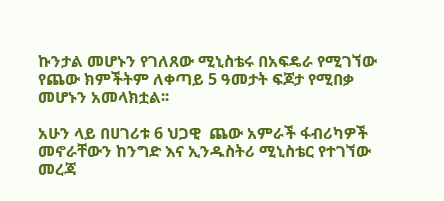ኩንታል መሆኑን የገለጸው ሚኒስቴሩ በአፍዴራ የሚገኘው የጨው ክምችትም ለቀጣይ 5 ዓመታት ፍጆታ የሚበቃ መሆኑን አመላክቷል፡፡

አሁን ላይ በሀገሪቱ 6 ህጋዊ  ጨው አምራች ፋብሪካዎች መኖራቸውን ከንግድ እና ኢንዱስትሪ ሚኒስቴር የተገኘው መረጃ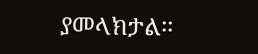ያመላክታል፡፡